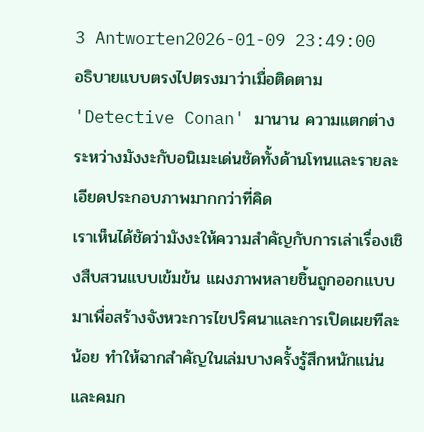3 Antworten2026-01-09 23:49:00
อธิบายแบบตรงไปตรงมาว่าเมื่อติดตาม 'Detective Conan' มานาน ความแตกต่างระหว่างมังงะกับอนิเมะเด่นชัดทั้งด้านโทนและรายละเอียดประกอบภาพมากกว่าที่คิด
เราเห็นได้ชัดว่ามังงะให้ความสำคัญกับการเล่าเรื่องเชิงสืบสวนแบบเข้มข้น แผงภาพหลายชิ้นถูกออกแบบมาเพื่อสร้างจังหวะการไขปริศนาและการเปิดเผยทีละน้อย ทำให้ฉากสำคัญในเล่มบางครั้งรู้สึกหนักแน่นและคมก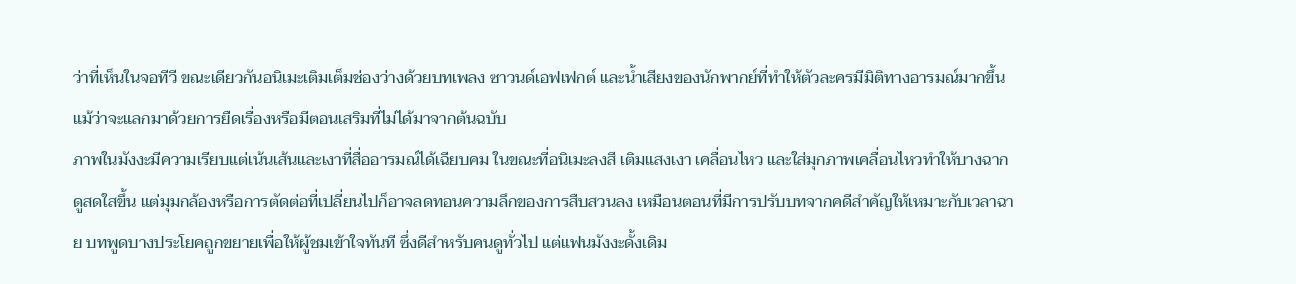ว่าที่เห็นในจอทีวี ขณะเดียวกันอนิเมะเติมเต็มช่องว่างด้วยบทเพลง ซาวนด์เอฟเฟกต์ และน้ำเสียงของนักพากย์ที่ทำให้ตัวละครมีมิติทางอารมณ์มากขึ้น แม้ว่าจะแลกมาด้วยการยืดเรื่องหรือมีตอนเสริมที่ไม่ได้มาจากต้นฉบับ
ภาพในมังงะมีความเรียบแต่เน้นเส้นและเงาที่สื่ออารมณ์ได้เฉียบคม ในขณะที่อนิเมะลงสี เติมแสงเงา เคลื่อนไหว และใส่มุกภาพเคลื่อนไหวทำให้บางฉากดูสดใสขึ้น แต่มุมกล้องหรือการตัดต่อที่เปลี่ยนไปก็อาจลดทอนความลึกของการสืบสวนลง เหมือนตอนที่มีการปรับบทจากคดีสำคัญให้เหมาะกับเวลาฉาย บทพูดบางประโยคถูกขยายเพื่อให้ผู้ชมเข้าใจทันที ซึ่งดีสำหรับคนดูทั่วไป แต่แฟนมังงะดั้งเดิม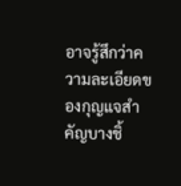อาจรู้สึกว่าความละเอียดของกุญแจสำคัญบางชิ้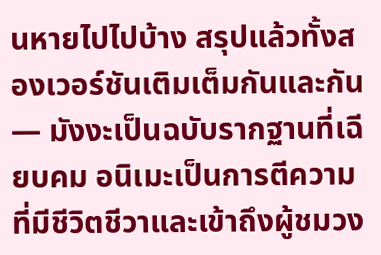นหายไปไปบ้าง สรุปแล้วทั้งสองเวอร์ชันเติมเต็มกันและกัน — มังงะเป็นฉบับรากฐานที่เฉียบคม อนิเมะเป็นการตีความที่มีชีวิตชีวาและเข้าถึงผู้ชมวง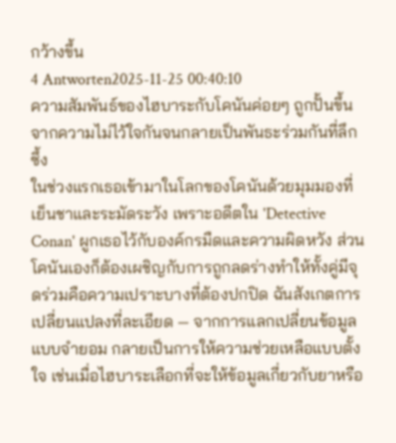กว้างขึ้น
4 Antworten2025-11-25 00:40:10
ความสัมพันธ์ของไฮบาระกับโคนันค่อยๆ ถูกปั้นขึ้นจากความไม่ไว้ใจกันจนกลายเป็นพันธะร่วมกันที่ลึกซึ้ง
ในช่วงแรกเธอเข้ามาในโลกของโคนันด้วยมุมมองที่เย็นชาและระมัดระวัง เพราะอดีตใน 'Detective Conan' ผูกเธอไว้กับองค์กรมืดและความผิดหวัง ส่วนโคนันเองก็ต้องเผชิญกับการถูกลดร่างทำให้ทั้งคู่มีจุดร่วมคือความเปราะบางที่ต้องปกปิด ฉันสังเกตการเปลี่ยนแปลงที่ละเอียด — จากการแลกเปลี่ยนข้อมูลแบบจำยอม กลายเป็นการให้ความช่วยเหลือแบบตั้งใจ เช่นเมื่อไฮบาระเลือกที่จะให้ข้อมูลเกี่ยวกับยาหรือ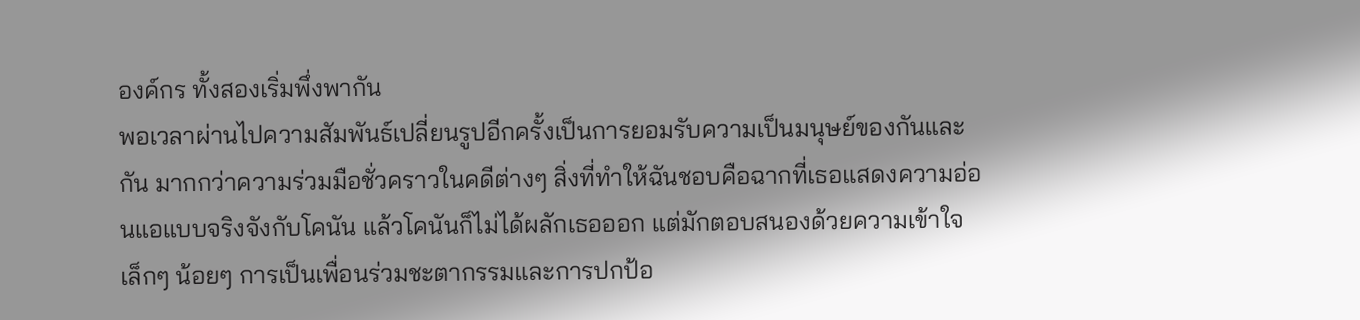องค์กร ทั้งสองเริ่มพึ่งพากัน
พอเวลาผ่านไปความสัมพันธ์เปลี่ยนรูปอีกครั้งเป็นการยอมรับความเป็นมนุษย์ของกันและกัน มากกว่าความร่วมมือชั่วคราวในคดีต่างๆ สิ่งที่ทำให้ฉันชอบคือฉากที่เธอแสดงความอ่อนแอแบบจริงจังกับโคนัน แล้วโคนันก็ไม่ได้ผลักเธอออก แต่มักตอบสนองด้วยความเข้าใจเล็กๆ น้อยๆ การเป็นเพื่อนร่วมชะตากรรมและการปกป้อ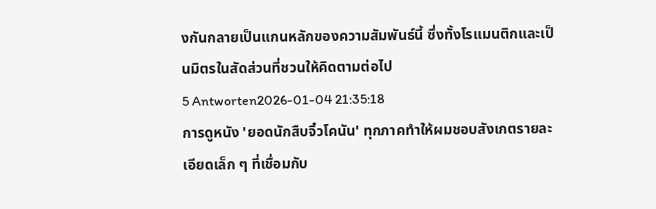งกันกลายเป็นแกนหลักของความสัมพันธ์นี้ ซึ่งทั้งโรแมนติกและเป็นมิตรในสัดส่วนที่ชวนให้คิดตามต่อไป
5 Antworten2026-01-04 21:35:18
การดูหนัง 'ยอดนักสืบจิ๋วโคนัน' ทุกภาคทำให้ผมชอบสังเกตรายละเอียดเล็ก ๆ ที่เชื่อมกับ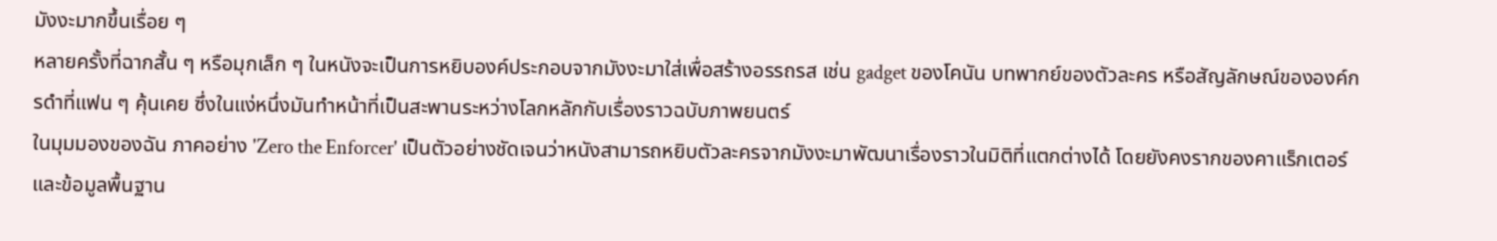มังงะมากขึ้นเรื่อย ๆ
หลายครั้งที่ฉากสั้น ๆ หรือมุกเล็ก ๆ ในหนังจะเป็นการหยิบองค์ประกอบจากมังงะมาใส่เพื่อสร้างอรรถรส เช่น gadget ของโคนัน บทพากย์ของตัวละคร หรือสัญลักษณ์ขององค์กรดำที่แฟน ๆ คุ้นเคย ซึ่งในแง่หนึ่งมันทำหน้าที่เป็นสะพานระหว่างโลกหลักกับเรื่องราวฉบับภาพยนตร์
ในมุมมองของฉัน ภาคอย่าง 'Zero the Enforcer' เป็นตัวอย่างชัดเจนว่าหนังสามารถหยิบตัวละครจากมังงะมาพัฒนาเรื่องราวในมิติที่แตกต่างได้ โดยยังคงรากของคาแร็กเตอร์และข้อมูลพื้นฐาน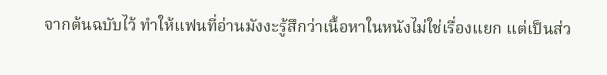จากต้นฉบับไว้ ทำให้แฟนที่อ่านมังงะรู้สึกว่าเนื้อหาในหนังไม่ใช่เรื่องแยก แต่เป็นส่ว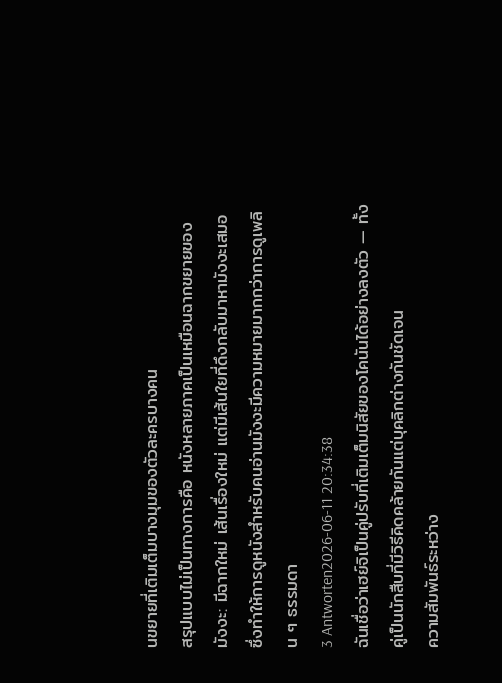นขยายที่เติมเต็มบางมุมของตัวละครบางคน
สรุปแบบไม่เป็นทางการคือ หนังหลายภาคเป็นเหมือนฉากขยายของมังงะ: มีฉากใหม่ เส้นเรื่องใหม่ แต่มีเส้นใยที่ดึงกลับมาหามังงะเสมอ ซึ่งทำให้การดูหนังสำหรับคนอ่านมังงะมีความหมายมากกว่าการดูเพลิน ๆ ธรรมดา
3 Antworten2026-06-11 20:34:38
ฉันเชื่อว่าเฮย์จิเป็นคู่ปรับที่เติมเต็มนิสัยของโคนันได้อย่างลงตัว — ทั้งคู่เป็นนักสืบที่มีวิธีคิดคล้ายกันแต่บุคลิกต่างกันชัดเจน
ความสัมพันธ์ระหว่าง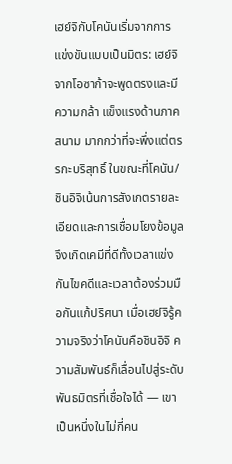เฮย์จิกับโคนันเริ่มจากการแข่งขันแบบเป็นมิตร: เฮย์จิจากโอซาก้าจะพูดตรงและมีความกล้า แข็งแรงด้านภาคสนาม มากกว่าที่จะพึ่งแต่ตรรกะบริสุทธิ์ ในขณะที่โคนัน/ชินอิจิเน้นการสังเกตรายละเอียดและการเชื่อมโยงข้อมูล จึงเกิดเคมีที่ดีทั้งเวลาแข่งกันไขคดีและเวลาต้องร่วมมือกันแก้ปริศนา เมื่อเฮย์จิรู้ความจริงว่าโคนันคือชินอิจิ ความสัมพันธ์ก็เลื่อนไปสู่ระดับพันธมิตรที่เชื่อใจได้ — เขาเป็นหนึ่งในไม่กี่คน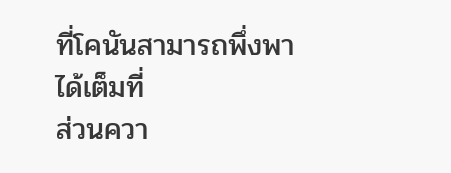ที่โคนันสามารถพึ่งพาได้เต็มที่
ส่วนควา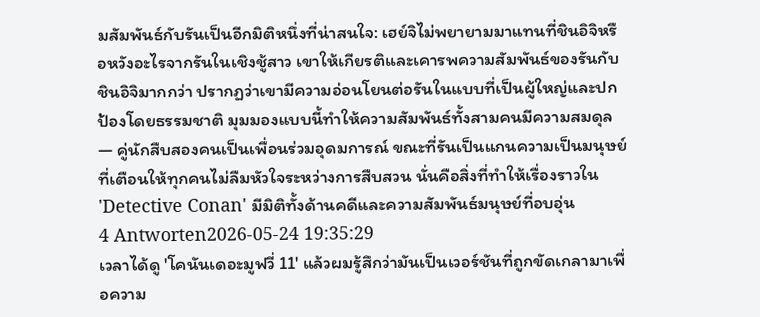มสัมพันธ์กับรันเป็นอีกมิติหนึ่งที่น่าสนใจ: เฮย์จิไม่พยายามมาแทนที่ชินอิจิหรือหวังอะไรจากรันในเชิงชู้สาว เขาให้เกียรติและเคารพความสัมพันธ์ของรันกับชินอิจิมากกว่า ปรากฏว่าเขามีความอ่อนโยนต่อรันในแบบที่เป็นผู้ใหญ่และปกป้องโดยธรรมชาติ มุมมองแบบนี้ทำให้ความสัมพันธ์ทั้งสามคนมีความสมดุล — คู่นักสืบสองคนเป็นเพื่อนร่วมอุดมการณ์ ขณะที่รันเป็นแกนความเป็นมนุษย์ที่เตือนให้ทุกคนไม่ลืมหัวใจระหว่างการสืบสวน นั่นคือสิ่งที่ทำให้เรื่องราวใน 'Detective Conan' มีมิติทั้งด้านคดีและความสัมพันธ์มนุษย์ที่อบอุ่น
4 Antworten2026-05-24 19:35:29
เวลาได้ดู 'โคนันเดอะมูฟวี่ 11' แล้วผมรู้สึกว่ามันเป็นเวอร์ชันที่ถูกขัดเกลามาเพื่อความ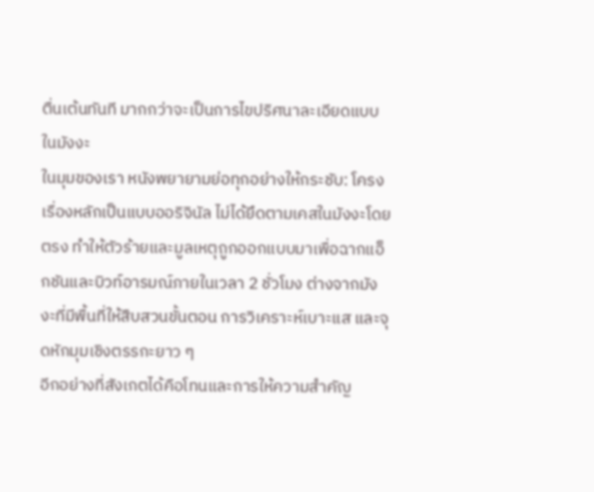ตื่นเต้นทันที มากกว่าจะเป็นการไขปริศนาละเอียดแบบในมังงะ
ในมุมของเรา หนังพยายามย่อทุกอย่างให้กระชับ: โครงเรื่องหลักเป็นแบบออริจินัล ไม่ได้ยึดตามเคสในมังงะโดยตรง ทำให้ตัวร้ายและมูลเหตุถูกออกแบบมาเพื่อฉากแอ็กชันและบิวท์อารมณ์ภายในเวลา 2 ชั่วโมง ต่างจากมังงะที่มีพื้นที่ให้สืบสวนขั้นตอน การวิเคราะห์เบาะแส และจุดหักมุมเชิงตรรกะยาว ๆ
อีกอย่างที่สังเกตได้คือโทนและการให้ความสำคัญ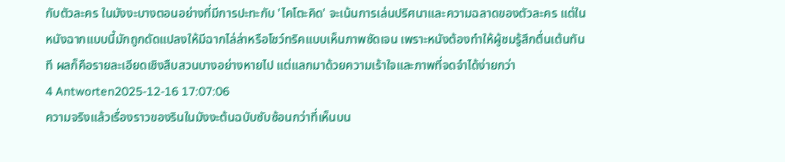กับตัวละคร ในมังงะบางตอนอย่างที่มีการปะทะกับ 'ไคโตะคิด' จะเน้นการเล่นปริศนาและความฉลาดของตัวละคร แต่ในหนังฉากแบบนี้มักถูกดัดแปลงให้มีฉากไล่ล่าหรือโชว์ทริคแบบเห็นภาพชัดเจน เพราะหนังต้องทำให้ผู้ชมรู้สึกตื่นเต้นทันที ผลก็คือรายละเอียดเชิงสืบสวนบางอย่างหายไป แต่แลกมาด้วยความเร้าใจและภาพที่จดจำได้ง่ายกว่า
4 Antworten2025-12-16 17:07:06
ความจริงแล้วเรื่องราวของรินในมังงะต้นฉบับซับซ้อนกว่าที่เห็นบน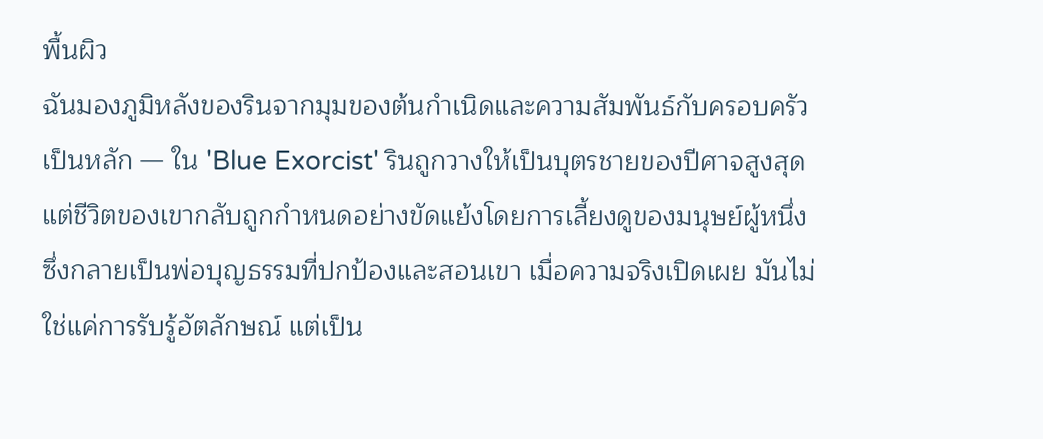พื้นผิว
ฉันมองภูมิหลังของรินจากมุมของต้นกำเนิดและความสัมพันธ์กับครอบครัวเป็นหลัก — ใน 'Blue Exorcist' รินถูกวางให้เป็นบุตรชายของปีศาจสูงสุด แต่ชีวิตของเขากลับถูกกำหนดอย่างขัดแย้งโดยการเลี้ยงดูของมนุษย์ผู้หนึ่งซึ่งกลายเป็นพ่อบุญธรรมที่ปกป้องและสอนเขา เมื่อความจริงเปิดเผย มันไม่ใช่แค่การรับรู้อัตลักษณ์ แต่เป็น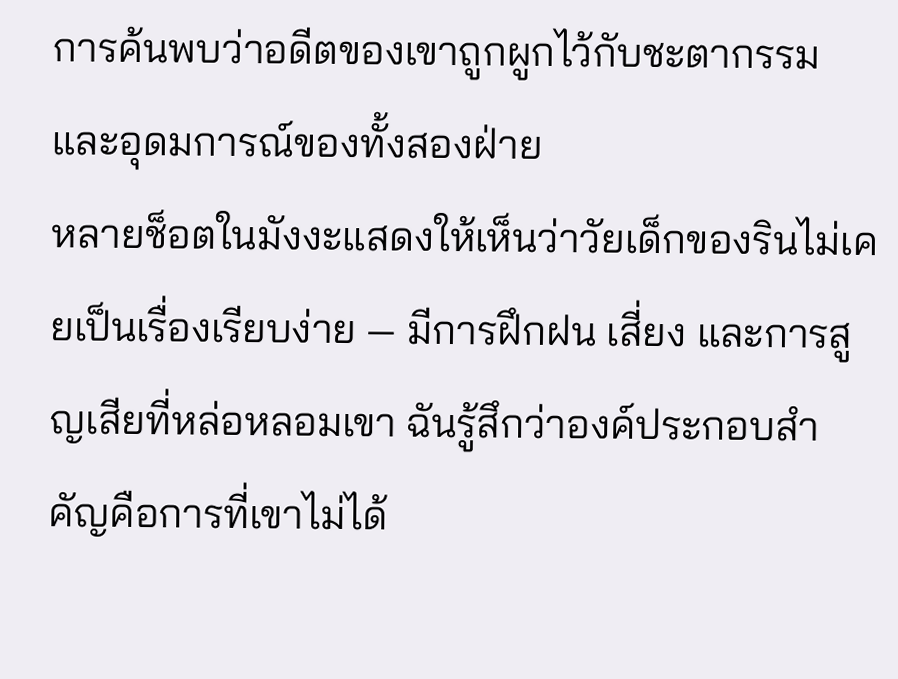การค้นพบว่าอดีตของเขาถูกผูกไว้กับชะตากรรมและอุดมการณ์ของทั้งสองฝ่าย
หลายช็อตในมังงะแสดงให้เห็นว่าวัยเด็กของรินไม่เคยเป็นเรื่องเรียบง่าย — มีการฝึกฝน เสี่ยง และการสูญเสียที่หล่อหลอมเขา ฉันรู้สึกว่าองค์ประกอบสำคัญคือการที่เขาไม่ได้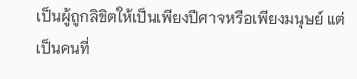เป็นผู้ถูกลิขิตให้เป็นเพียงปีศาจหรือเพียงมนุษย์ แต่เป็นคนที่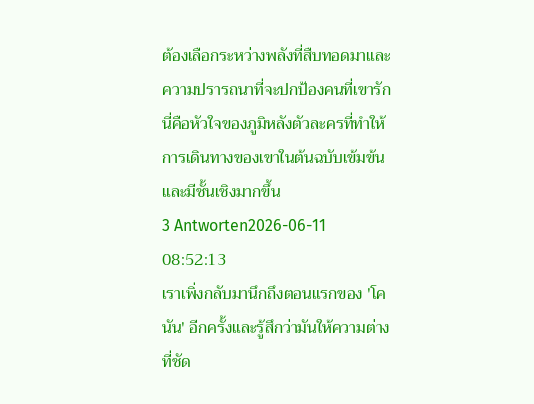ต้องเลือกระหว่างพลังที่สืบทอดมาและความปรารถนาที่จะปกป้องคนที่เขารัก นี่คือหัวใจของภูมิหลังตัวละครที่ทำให้การเดินทางของเขาในต้นฉบับเข้มข้นและมีชั้นเชิงมากขึ้น
3 Antworten2026-06-11 08:52:13
เราเพิ่งกลับมานึกถึงตอนแรกของ 'โคนัน' อีกครั้งและรู้สึกว่ามันให้ความต่างที่ชัด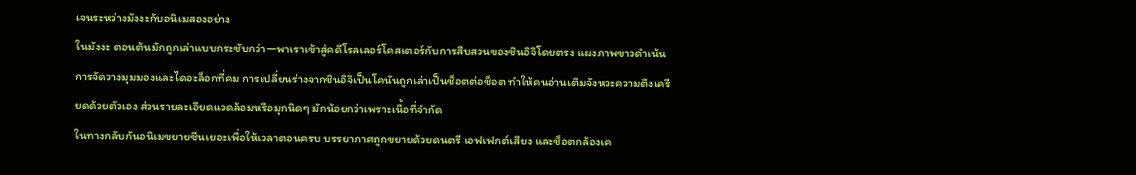เจนระหว่างมังงะกับอนิเมสองอย่าง
ในมังงะ ตอนต้นมักถูกเล่าแบบกระชับกว่า—พาเราเข้าสู่คดีโรลเลอร์โคสเตอร์กับการสืบสวนของชินอิจิโดยตรง แผงภาพขาวดำเน้นการจัดวางมุมมองและไดอะล็อกที่คม การเปลี่ยนร่างจากชินอิจิเป็นโคนันถูกเล่าเป็นช็อตต่อช็อต ทำให้คนอ่านเติมจังหวะความตึงเครียดด้วยตัวเอง ส่วนรายละเอียดแวดล้อมหรือมุกนิดๆ มักน้อยกว่าเพราะเนื้อที่จำกัด
ในทางกลับกันอนิเมขยายซีนเยอะเพื่อให้เวลาตอนครบ บรรยากาศถูกขยายด้วยดนตรี เอฟเฟกต์เสียง และช็อตกล้องเค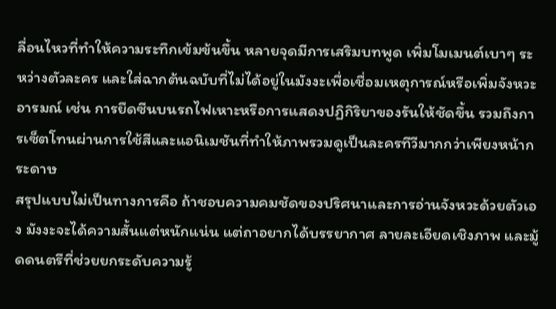ลื่อนไหวที่ทำให้ความระทึกเข้มข้นขึ้น หลายจุดมีการเสริมบทพูด เพิ่มโมเมนต์เบาๆ ระหว่างตัวละคร และใส่ฉากต้นฉบับที่ไม่ได้อยู่ในมังงะเพื่อเชื่อมเหตุการณ์หรือเพิ่มจังหวะอารมณ์ เช่น การยืดซีนบนรถไฟเหาะหรือการแสดงปฏิกิริยาของรันให้ชัดขึ้น รวมถึงการเซ็ตโทนผ่านการใช้สีและแอนิเมชันที่ทำให้ภาพรวมดูเป็นละครทีวีมากกว่าเพียงหน้ากระดาษ
สรุปแบบไม่เป็นทางการคือ ถ้าชอบความคมชัดของปริศนาและการอ่านจังหวะด้วยตัวเอง มังงะจะได้ความสั้นแต่หนักแน่น แต่ถาอยากได้บรรยากาศ ลายละเอียดเชิงภาพ และมู้ดดนตรีที่ช่วยยกระดับความรู้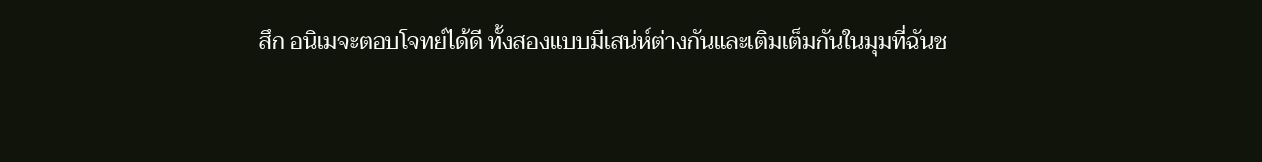สึก อนิเมจะตอบโจทย์ได้ดี ทั้งสองแบบมีเสน่ห์ต่างกันและเติมเต็มกันในมุมที่ฉันช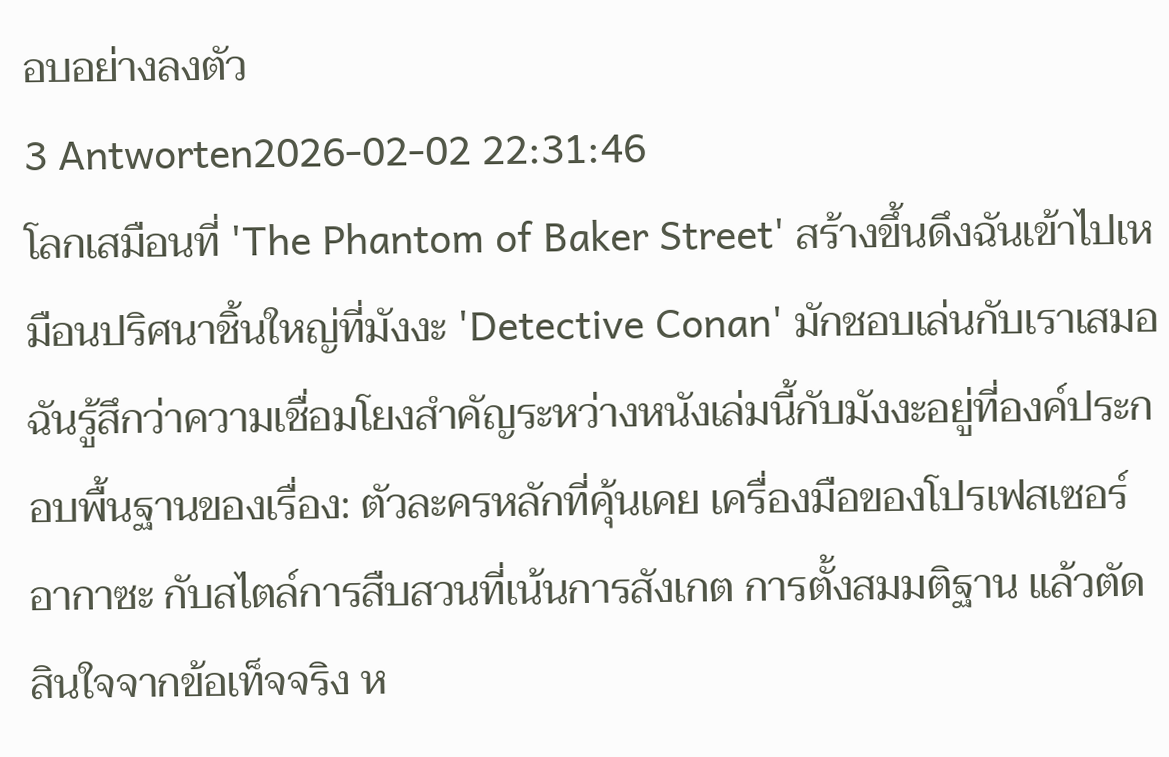อบอย่างลงตัว
3 Antworten2026-02-02 22:31:46
โลกเสมือนที่ 'The Phantom of Baker Street' สร้างขึ้นดึงฉันเข้าไปเหมือนปริศนาชิ้นใหญ่ที่มังงะ 'Detective Conan' มักชอบเล่นกับเราเสมอ
ฉันรู้สึกว่าความเชื่อมโยงสำคัญระหว่างหนังเล่มนี้กับมังงะอยู่ที่องค์ประกอบพื้นฐานของเรื่อง: ตัวละครหลักที่คุ้นเคย เครื่องมือของโปรเฟสเซอร์อากาซะ กับสไตล์การสืบสวนที่เน้นการสังเกต การตั้งสมมติฐาน แล้วตัดสินใจจากข้อเท็จจริง ห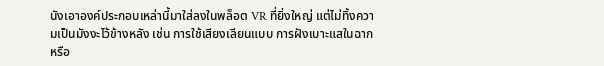นังเอาองค์ประกอบเหล่านี้มาใส่ลงในพล็อต VR ที่ยิ่งใหญ่ แต่ไม่ทิ้งความเป็นมังงะไว้ข้างหลัง เช่น การใช้เสียงเลียนแบบ การฝังเบาะแสในฉาก หรือ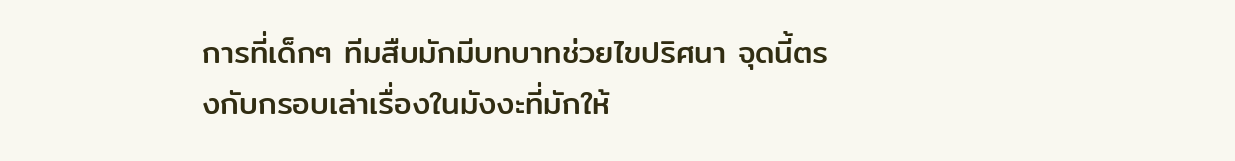การที่เด็กๆ ทีมสืบมักมีบทบาทช่วยไขปริศนา จุดนี้ตรงกับกรอบเล่าเรื่องในมังงะที่มักให้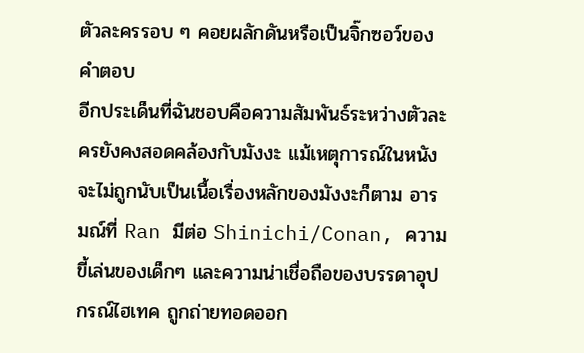ตัวละครรอบ ๆ คอยผลักดันหรือเป็นจิ๊กซอว์ของคำตอบ
อีกประเด็นที่ฉันชอบคือความสัมพันธ์ระหว่างตัวละครยังคงสอดคล้องกับมังงะ แม้เหตุการณ์ในหนังจะไม่ถูกนับเป็นเนื้อเรื่องหลักของมังงะก็ตาม อารมณ์ที่ Ran มีต่อ Shinichi/Conan, ความขี้เล่นของเด็กๆ และความน่าเชื่อถือของบรรดาอุปกรณ์ไฮเทค ถูกถ่ายทอดออก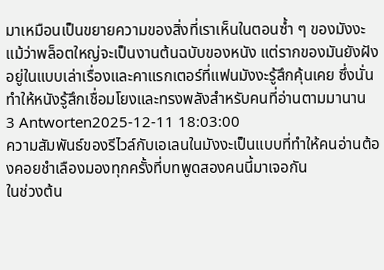มาเหมือนเป็นขยายความของสิ่งที่เราเห็นในตอนซ้ำ ๆ ของมังงะ แม้ว่าพล็อตใหญ่จะเป็นงานต้นฉบับของหนัง แต่รากของมันยังฝังอยู่ในแบบเล่าเรื่องและคาแรกเตอร์ที่แฟนมังงะรู้สึกคุ้นเคย ซึ่งนั่นทำให้หนังรู้สึกเชื่อมโยงและทรงพลังสำหรับคนที่อ่านตามมานาน
3 Antworten2025-12-11 18:03:00
ความสัมพันธ์ของรีไวล์กับเอเลนในมังงะเป็นแบบที่ทำให้คนอ่านต้องคอยชำเลืองมองทุกครั้งที่บทพูดสองคนนี้มาเจอกัน
ในช่วงต้น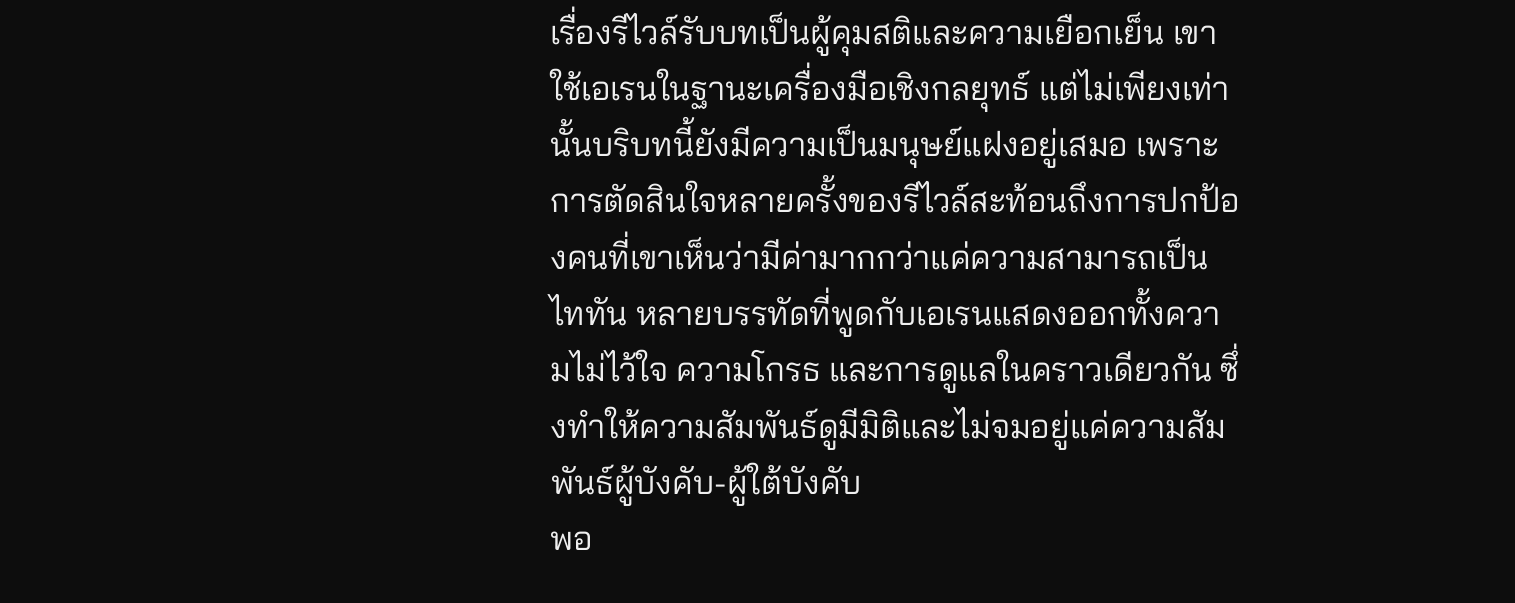เรื่องรีไวล์รับบทเป็นผู้คุมสติและความเยือกเย็น เขาใช้เอเรนในฐานะเครื่องมือเชิงกลยุทธ์ แต่ไม่เพียงเท่านั้นบริบทนี้ยังมีความเป็นมนุษย์แฝงอยู่เสมอ เพราะการตัดสินใจหลายครั้งของรีไวล์สะท้อนถึงการปกป้องคนที่เขาเห็นว่ามีค่ามากกว่าแค่ความสามารถเป็นไททัน หลายบรรทัดที่พูดกับเอเรนแสดงออกทั้งความไม่ไว้ใจ ความโกรธ และการดูแลในคราวเดียวกัน ซึ่งทำให้ความสัมพันธ์ดูมีมิติและไม่จมอยู่แค่ความสัมพันธ์ผู้บังคับ-ผู้ใต้บังคับ
พอ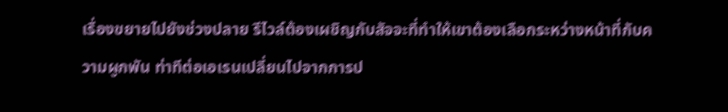เรื่องขยายไปยังช่วงปลาย รีไวล์ต้องเผชิญกับสัจจะที่ทำให้เขาต้องเลือกระหว่างหน้าที่กับความผูกพัน ท่าทีต่อเอเรนเปลี่ยนไปจากการป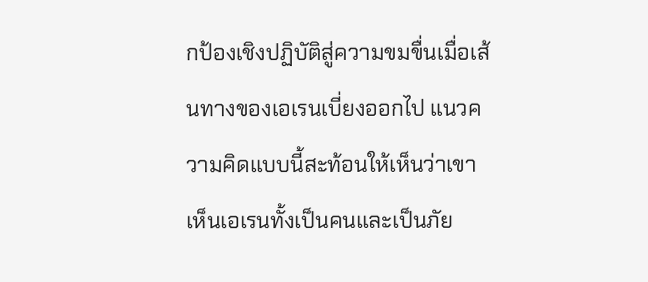กป้องเชิงปฏิบัติสู่ความขมขื่นเมื่อเส้นทางของเอเรนเบี่ยงออกไป แนวความคิดแบบนี้สะท้อนให้เห็นว่าเขาเห็นเอเรนทั้งเป็นคนและเป็นภัย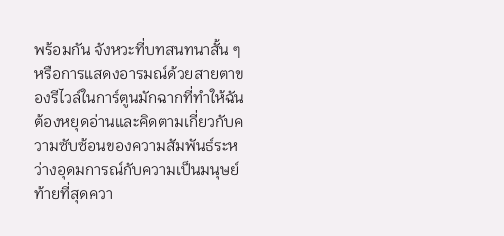พร้อมกัน จังหวะที่บทสนทนาสั้น ๆ หรือการแสดงอารมณ์ด้วยสายตาของรีไวล์ในการ์ตูนมักฉากที่ทำให้ฉันต้องหยุดอ่านและคิดตามเกี่ยวกับความซับซ้อนของความสัมพันธ์ระหว่างอุดมการณ์กับความเป็นมนุษย์
ท้ายที่สุดควา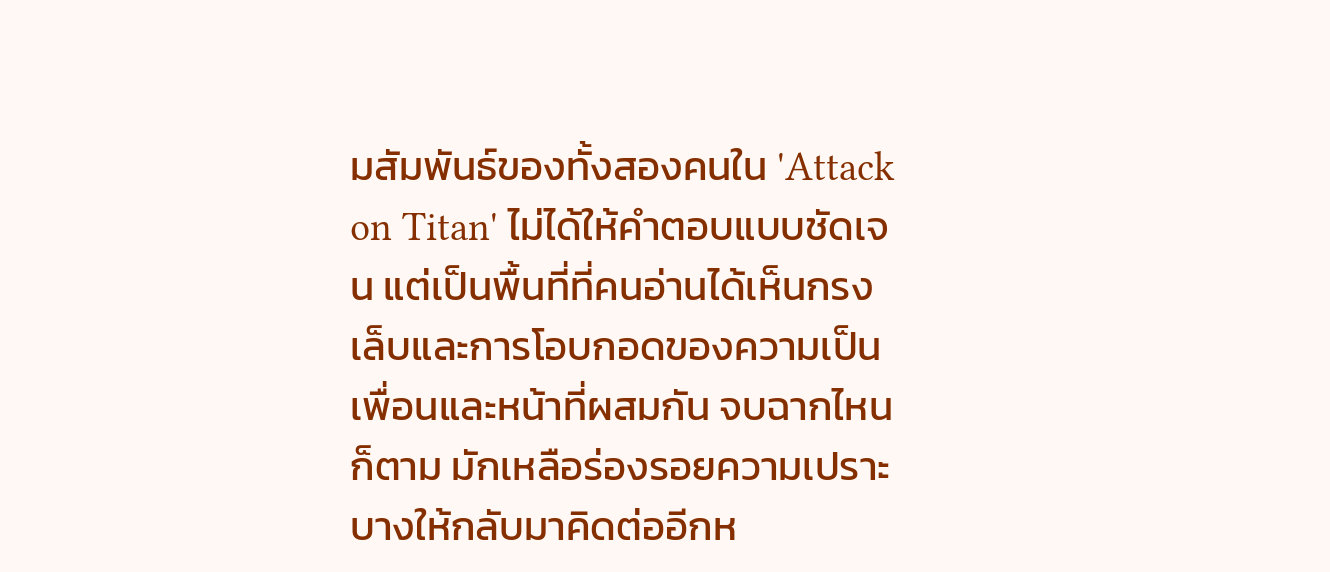มสัมพันธ์ของทั้งสองคนใน 'Attack on Titan' ไม่ได้ให้คำตอบแบบชัดเจน แต่เป็นพื้นที่ที่คนอ่านได้เห็นกรงเล็บและการโอบกอดของความเป็นเพื่อนและหน้าที่ผสมกัน จบฉากไหนก็ตาม มักเหลือร่องรอยความเปราะบางให้กลับมาคิดต่ออีกห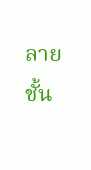ลายชั้น